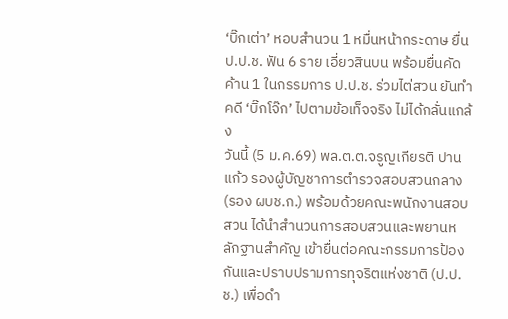‘บิ๊กเต่า’ หอบสำนวน 1 หมื่นหน้ากระดาษ ยื่น ป.ป.ช. ฟัน 6 ราย เอี่ยวสินบน พร้อมยื่นคัดค้าน 1 ในกรรมการ ป.ป.ช. ร่วมไต่สวน ยันทำคดี ‘บิ๊กโจ๊ก’ ไปตามข้อเท็จจริง ไม่ได้กลั่นแกล้ง
วันนี้ (5 ม.ค.69) พล.ต.ต.จรูญเกียรติ ปานแก้ว รองผู้บัญชาการตำรวจสอบสวนกลาง (รอง ผบช.ก.) พร้อมด้วยคณะพนักงานสอบสวน ได้นำสำนวนการสอบสวนและพยานหลักฐานสำคัญ เข้ายื่นต่อคณะกรรมการป้องกันและปราบปรามการทุจริตแห่งชาติ (ป.ป.ช.) เพื่อดำ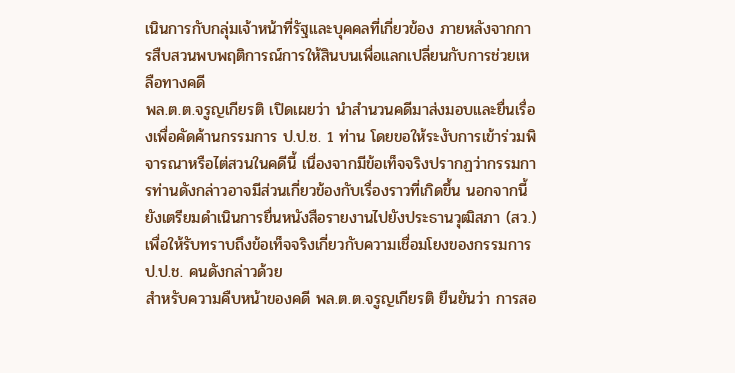เนินการกับกลุ่มเจ้าหน้าที่รัฐและบุคคลที่เกี่ยวข้อง ภายหลังจากการสืบสวนพบพฤติการณ์การให้สินบนเพื่อแลกเปลี่ยนกับการช่วยเหลือทางคดี
พล.ต.ต.จรูญเกียรติ เปิดเผยว่า นำสำนวนคดีมาส่งมอบและยื่นเรื่องเพื่อคัดค้านกรรมการ ป.ป.ช. 1 ท่าน โดยขอให้ระงับการเข้าร่วมพิจารณาหรือไต่สวนในคดีนี้ เนื่องจากมีข้อเท็จจริงปรากฏว่ากรรมการท่านดังกล่าวอาจมีส่วนเกี่ยวข้องกับเรื่องราวที่เกิดขึ้น นอกจากนี้ ยังเตรียมดำเนินการยื่นหนังสือรายงานไปยังประธานวุฒิสภา (สว.) เพื่อให้รับทราบถึงข้อเท็จจริงเกี่ยวกับความเชื่อมโยงของกรรมการ ป.ป.ช. คนดังกล่าวด้วย
สำหรับความคืบหน้าของคดี พล.ต.ต.จรูญเกียรติ ยืนยันว่า การสอ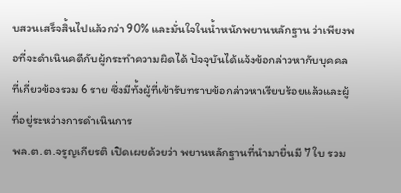บสวนเสร็จสิ้นไปแล้วกว่า 90% และมั่นใจในน้ำหนักพยานหลักฐาน ว่าเพียงพอที่จะดำเนินคดีกับผู้กระทำความผิดได้ ปัจจุบันได้แจ้งข้อกล่าวหากับบุคคลที่เกี่ยวข้องรวม 6 ราย ซึ่งมีทั้งผู้ที่เข้ารับทราบข้อกล่าวหาเรียบร้อยแล้วและผู้ที่อยู่ระหว่างการดำเนินการ
พล.ต.ต.จรูญเกียรติ เปิดเผยด้วยว่า พยานหลักฐานที่นำมายื่นมี 7 ใบ รวม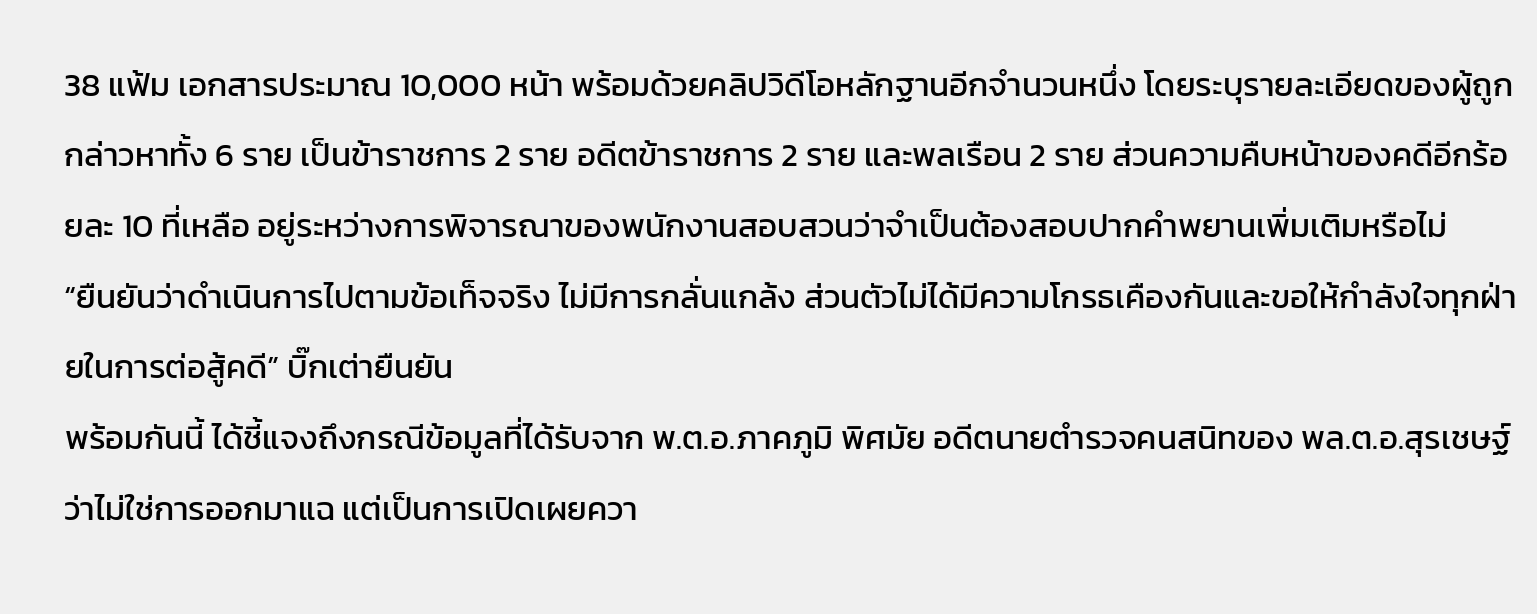38 แฟ้ม เอกสารประมาณ 10,000 หน้า พร้อมด้วยคลิปวิดีโอหลักฐานอีกจำนวนหนึ่ง โดยระบุรายละเอียดของผู้ถูกกล่าวหาทั้ง 6 ราย เป็นข้าราชการ 2 ราย อดีตข้าราชการ 2 ราย และพลเรือน 2 ราย ส่วนความคืบหน้าของคดีอีกร้อยละ 10 ที่เหลือ อยู่ระหว่างการพิจารณาของพนักงานสอบสวนว่าจำเป็นต้องสอบปากคำพยานเพิ่มเติมหรือไม่
“ยืนยันว่าดำเนินการไปตามข้อเท็จจริง ไม่มีการกลั่นแกล้ง ส่วนตัวไม่ได้มีความโกรธเคืองกันและขอให้กำลังใจทุกฝ่ายในการต่อสู้คดี” บิ๊กเต่ายืนยัน
พร้อมกันนี้ ได้ชี้แจงถึงกรณีข้อมูลที่ได้รับจาก พ.ต.อ.ภาคภูมิ พิศมัย อดีตนายตำรวจคนสนิทของ พล.ต.อ.สุรเชษฐ์ ว่าไม่ใช่การออกมาแฉ แต่เป็นการเปิดเผยควา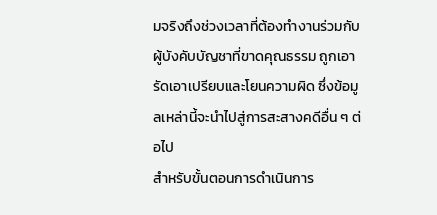มจริงถึงช่วงเวลาที่ต้องทำงานร่วมกับผู้บังคับบัญชาที่ขาดคุณธรรม ถูกเอารัดเอาเปรียบและโยนความผิด ซึ่งข้อมูลเหล่านี้จะนำไปสู่การสะสางคดีอื่น ๆ ต่อไป
สำหรับขั้นตอนการดำเนินการ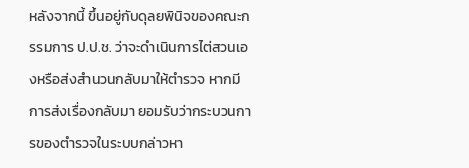หลังจากนี้ ขึ้นอยู่กับดุลยพินิจของคณะกรรมการ ป.ป.ช. ว่าจะดำเนินการไต่สวนเองหรือส่งสำนวนกลับมาให้ตำรวจ หากมีการส่งเรื่องกลับมา ยอมรับว่ากระบวนการของตำรวจในระบบกล่าวหา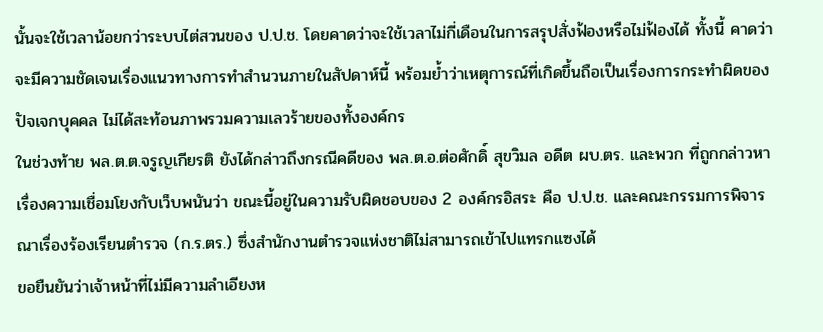นั้นจะใช้เวลาน้อยกว่าระบบไต่สวนของ ป.ป.ช. โดยคาดว่าจะใช้เวลาไม่กี่เดือนในการสรุปสั่งฟ้องหรือไม่ฟ้องได้ ทั้งนี้ คาดว่าจะมีความชัดเจนเรื่องแนวทางการทำสำนวนภายในสัปดาห์นี้ พร้อมย้ำว่าเหตุการณ์ที่เกิดขึ้นถือเป็นเรื่องการกระทำผิดของปัจเจกบุคคล ไม่ได้สะท้อนภาพรวมความเลวร้ายของทั้งองค์กร
ในช่วงท้าย พล.ต.ต.จรูญเกียรติ ยังได้กล่าวถึงกรณีคดีของ พล.ต.อ.ต่อศักดิ์ สุขวิมล อดีต ผบ.ตร. และพวก ที่ถูกกล่าวหาเรื่องความเชื่อมโยงกับเว็บพนันว่า ขณะนี้อยู่ในความรับผิดชอบของ 2 องค์กรอิสระ คือ ป.ป.ช. และคณะกรรมการพิจารณาเรื่องร้องเรียนตำรวจ (ก.ร.ตร.) ซึ่งสำนักงานตำรวจแห่งชาติไม่สามารถเข้าไปแทรกแซงได้
ขอยืนยันว่าเจ้าหน้าที่ไม่มีความลำเอียงห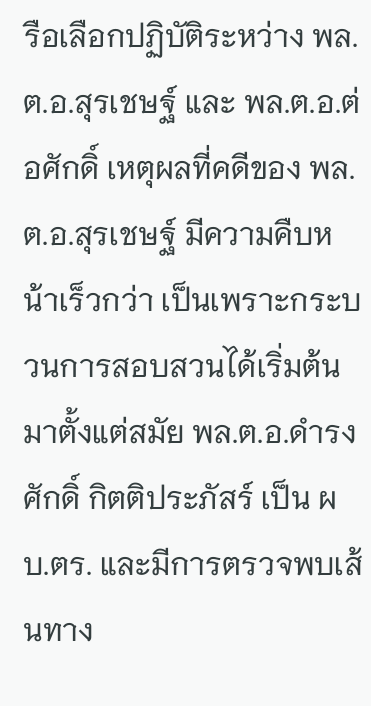รือเลือกปฏิบัติระหว่าง พล.ต.อ.สุรเชษฐ์ และ พล.ต.อ.ต่อศักดิ์ เหตุผลที่คดีของ พล.ต.อ.สุรเชษฐ์ มีความคืบหน้าเร็วกว่า เป็นเพราะกระบวนการสอบสวนได้เริ่มต้นมาตั้งแต่สมัย พล.ต.อ.ดำรงศักดิ์ กิตติประภัสร์ เป็น ผบ.ตร. และมีการตรวจพบเส้นทาง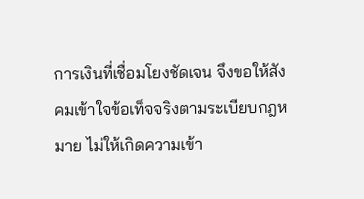การเงินที่เชื่อมโยงชัดเจน จึงขอให้สังคมเข้าใจข้อเท็จจริงตามระเบียบกฎหมาย ไม่ให้เกิดความเข้า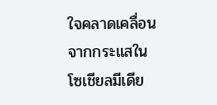ใจคลาดเคลื่อนจากกระแสในโซเชียลมีเดีย